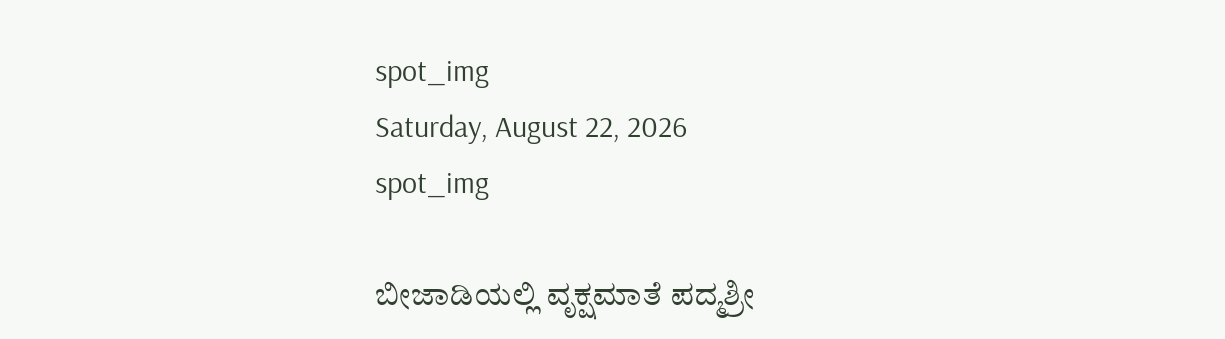spot_img
Saturday, August 22, 2026
spot_img

ಬೀಜಾಡಿಯಲ್ಲಿ ವೃಕ್ಷಮಾತೆ ಪದ್ಮಶ್ರೀ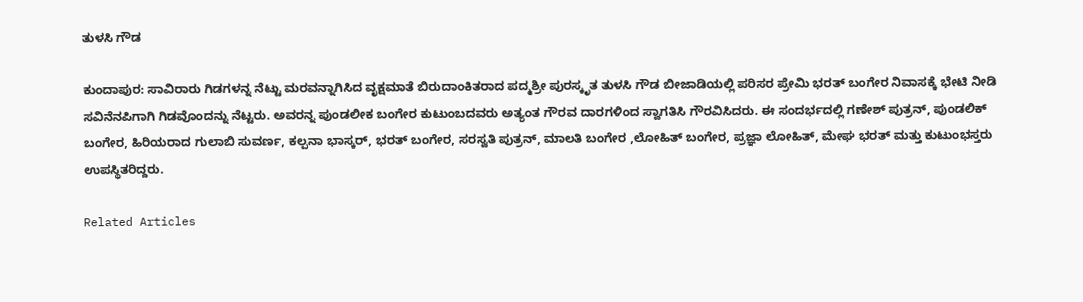ತುಳಸಿ ಗೌಡ

ಕುಂದಾಪುರ: ಸಾವಿರಾರು ಗಿಡಗಳನ್ನ ನೆಟ್ಟು ಮರವನ್ನಾಗಿಸಿದ ವೃಕ್ಷಮಾತೆ ಬಿರುದಾಂಕಿತರಾದ ಪದ್ಮಶ್ರೀ ಪುರಸ್ಕೃತ ತುಳಸಿ ಗೌಡ ಬೀಜಾಡಿಯಲ್ಲಿ ಪರಿಸರ ಪ್ರೇಮಿ ಭರತ್ ಬಂಗೇರ ನಿವಾಸಕ್ಕೆ ಭೇಟಿ ನೀಡಿ ಸವಿನೆನಪಿಗಾಗಿ ಗಿಡವೊಂದನ್ನು ನೆಟ್ಟರು. ಅವರನ್ನ ಪುಂಡಲೀಕ ಬಂಗೇರ ಕುಟುಂಬದವರು ಅತ್ಯಂತ ಗೌರವ ದಾರಗಳಿಂದ ಸ್ವಾಗತಿಸಿ ಗೌರವಿಸಿದರು. ಈ ಸಂದರ್ಭದಲ್ಲಿ ಗಣೇಶ್ ಪುತ್ರನ್, ಪುಂಡಲಿಕ್ ಬಂಗೇರ, ಹಿರಿಯರಾದ ಗುಲಾಬಿ ಸುವರ್ಣ, ಕಲ್ಪನಾ ಭಾಸ್ಕರ್, ಭರತ್ ಬಂಗೇರ, ಸರಸ್ವತಿ ಪುತ್ರನ್, ಮಾಲತಿ ಬಂಗೇರ ,ಲೋಹಿತ್ ಬಂಗೇರ, ಪ್ರಜ್ಞಾ ಲೋಹಿತ್, ಮೇಘ ಭರತ್ ಮತ್ತು ಕುಟುಂಭಸ್ತರು ಉಪಸ್ಥಿತರಿದ್ದರು.

Related Articles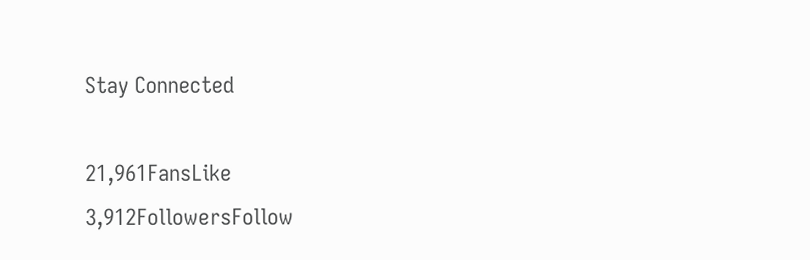Stay Connected

21,961FansLike
3,912FollowersFollow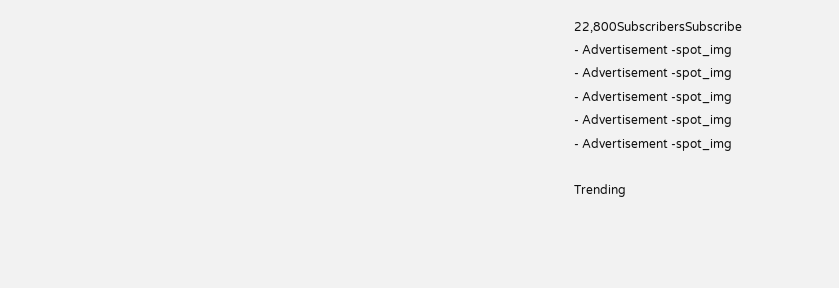22,800SubscribersSubscribe
- Advertisement -spot_img
- Advertisement -spot_img
- Advertisement -spot_img
- Advertisement -spot_img
- Advertisement -spot_img

Trending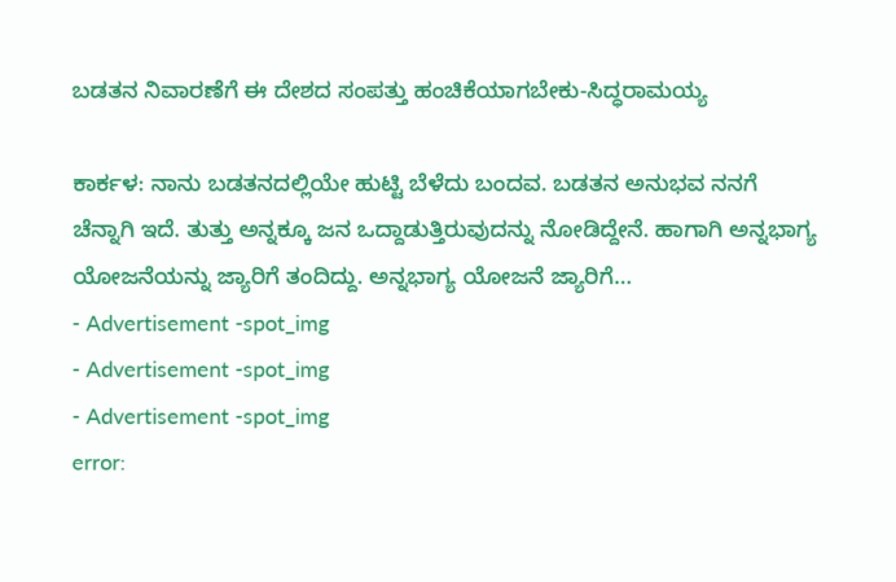ಬಡತನ ನಿವಾರಣೆಗೆ ಈ ದೇಶದ ಸಂಪತ್ತು ಹಂಚಿಕೆಯಾಗಬೇಕು-ಸಿದ್ಧರಾಮಯ್ಯ

ಕಾರ್ಕಳ: ನಾನು ಬಡತನದಲ್ಲಿಯೇ ಹುಟ್ಟಿ ಬೆಳೆದು ಬಂದವ. ಬಡತನ ಅನುಭವ ನನಗೆ ಚೆನ್ನಾಗಿ ಇದೆ. ತುತ್ತು ಅನ್ನಕ್ಕೂ ಜನ ಒದ್ದಾಡುತ್ತಿರುವುದನ್ನು ನೋಡಿದ್ದೇನೆ. ಹಾಗಾಗಿ ಅನ್ನಭಾಗ್ಯ ಯೋಜನೆಯನ್ನು ಜ್ಯಾರಿಗೆ ತಂದಿದ್ದು. ಅನ್ನಭಾಗ್ಯ ಯೋಜನೆ ಜ್ಯಾರಿಗೆ...
- Advertisement -spot_img
- Advertisement -spot_img
- Advertisement -spot_img
error: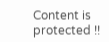Content is protected !!